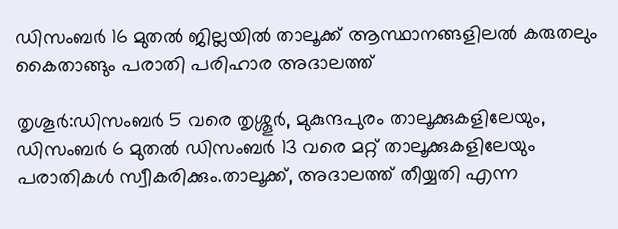ഡിസംബര്‍ 16 മുതല്‍ ജില്ലയില്‍ താലൂക്ക് ആസ്ഥാനങ്ങളിലൽ കരുതലും കൈതാങ്ങും പരാതി പരിഹാര അദാലത്ത്

തൃശൂർ:ഡിസംബര്‍ 5 വരെ തൃശ്ശൂര്‍, മുകുന്ദപുരം താലൂക്കുകളിലേയും, ഡിസംബര്‍ 6 മുതല്‍ ഡിസംബര്‍ 13 വരെ മറ്റ് താലൂക്കുകളിലേയും പരാതികള്‍ സ്വീകരിക്കും.താലൂക്ക്, അദാലത്ത് തീയ്യതി എന്ന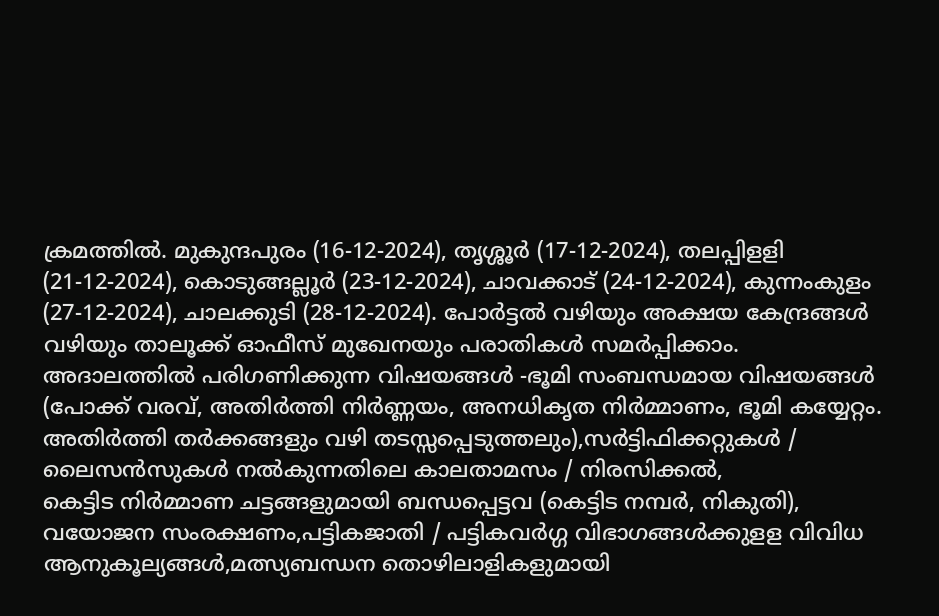ക്രമത്തില്‍. മുകുന്ദപുരം (16-12-2024), തൃശ്ശൂര്‍ (17-12-2024), തലപ്പിളളി (21-12-2024), കൊടുങ്ങല്ലൂര്‍ (23-12-2024), ചാവക്കാട് (24-12-2024), കുന്നംകുളം (27-12-2024), ചാലക്കുടി (28-12-2024). പോര്‍ട്ടല്‍ വഴിയും അക്ഷയ കേന്ദ്രങ്ങള്‍ വഴിയും താലൂക്ക് ഓഫീസ് മുഖേനയും പരാതികള്‍ സമര്‍പ്പിക്കാം.
അദാലത്തില്‍ പരിഗണിക്കുന്ന വിഷയങ്ങള്‍ -ഭൂമി സംബന്ധമായ വിഷയങ്ങള്‍ (പോക്ക് വരവ്, അതിര്‍ത്തി നിര്‍ണ്ണയം, അനധികൃത നിര്‍മ്മാണം, ഭൂമി കയ്യേറ്റം. അതിര്‍ത്തി തര്‍ക്കങ്ങളും വഴി തടസ്സപ്പെടുത്തലും),സര്‍ട്ടിഫിക്കറ്റുകള്‍ / ലൈസന്‍സുകള്‍ നല്‍കുന്നതിലെ കാലതാമസം / നിരസിക്കല്‍,
കെട്ടിട നിര്‍മ്മാണ ചട്ടങ്ങളുമായി ബന്ധപ്പെട്ടവ (കെട്ടിട നമ്പര്‍, നികുതി),
വയോജന സംരക്ഷണം,പട്ടികജാതി / പട്ടികവര്‍ഗ്ഗ വിഭാഗങ്ങള്‍ക്കുളള വിവിധ ആനുകൂല്യങ്ങള്‍,മത്സ്യബന്ധന തൊഴിലാളികളുമായി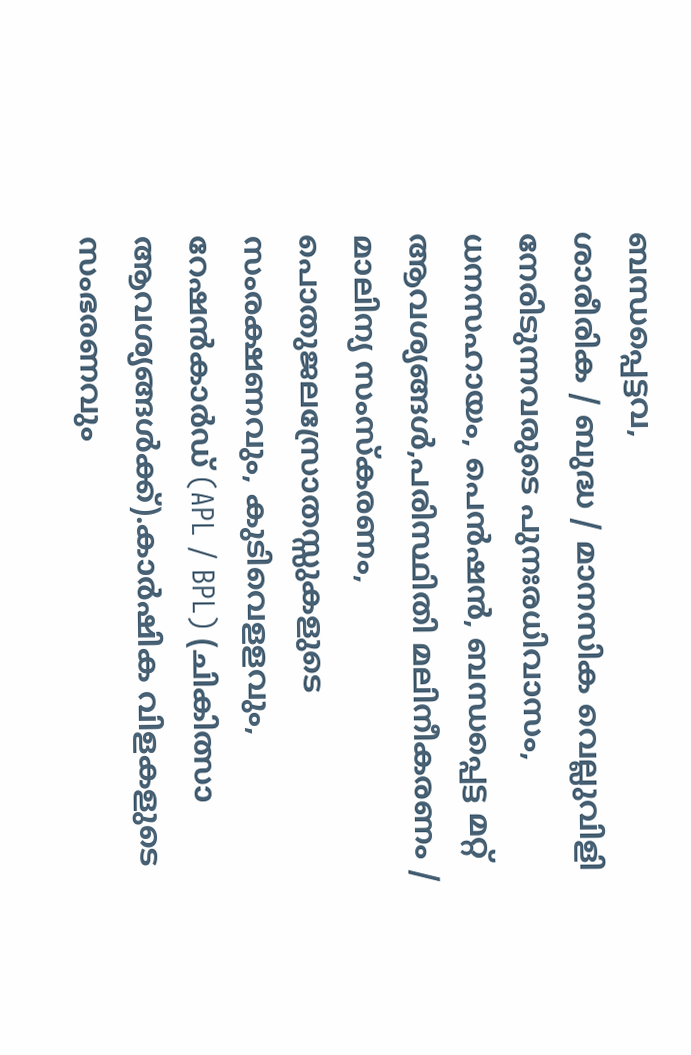ബന്ധപ്പെട്ടവ,
ശാരീരിക / ബുദ്ധ / മാനസിക വെല്ലുവിളി നേരിടുന്നവരുടെ പുനഃരധിവാസം, ധനസഹായം, പെന്‍ഷന്‍, ബന്ധപ്പെട്ട മറ്റ് ആവശ്യങ്ങള്‍,പരിസ്ഥിതി മലിനീകരണം / മാലിന്യ സംസ്‌കരണം, പൊതുജലസ്രോതസ്സുകളുടെ സംരക്ഷണവും, കുടിവെളളവും,
റേഷന്‍കാര്‍ഡ് (APL / BPL) (ചികിത്സാ ആവശ്യങ്ങള്‍ക്ക്).കാര്‍ഷിക വിളകളുടെ സംഭരണവും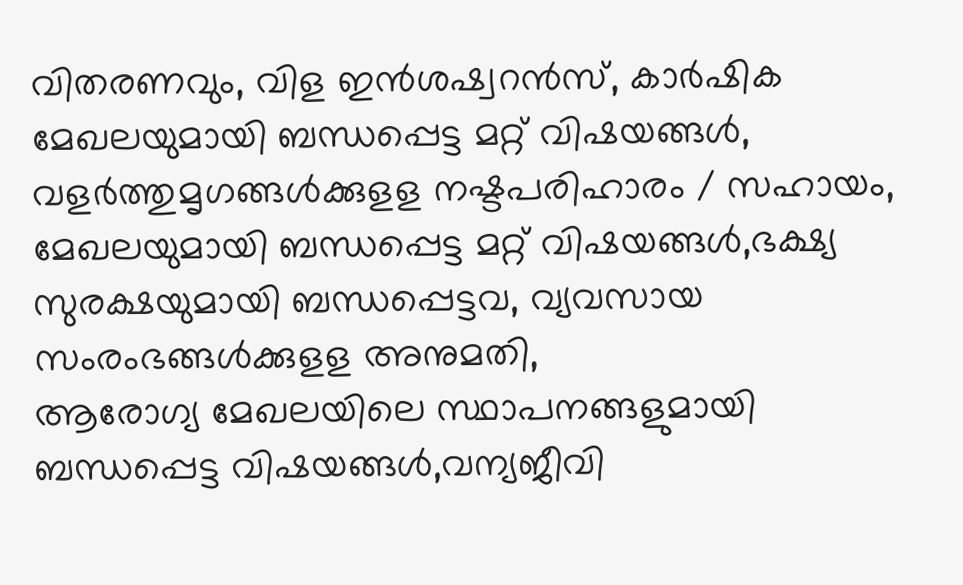വിതരണവും, വിള ഇന്‍ശഷ്വറന്‍സ്, കാര്‍ഷിക മേഖലയുമായി ബന്ധപ്പെട്ട മറ്റ് വിഷയങ്ങള്‍,
വളര്‍ത്തുമൃഗങ്ങള്‍ക്കുളള നഷ്ടപരിഹാരം / സഹായം, മേഖലയുമായി ബന്ധപ്പെട്ട മറ്റ് വിഷയങ്ങള്‍,ഭക്ഷ്യ സുരക്ഷയുമായി ബന്ധപ്പെട്ടവ, വ്യവസായ സംരംഭങ്ങള്‍ക്കുളള അനുമതി,
ആരോഗ്യ മേഖലയിലെ സ്ഥാപനങ്ങളുമായി ബന്ധപ്പെട്ട വിഷയങ്ങള്‍,വന്യജീവി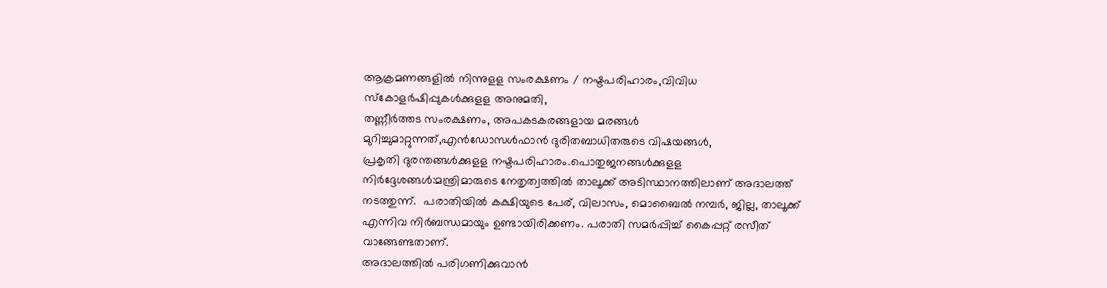ആക്രമണങ്ങളില്‍ നിന്നുളള സംരക്ഷണം / നഷ്ടപരിഹാരം,വിവിധ സ്‌കോളര്‍ഷിപ്പുകള്‍ക്കുളള അനുമതി,
തണ്ണീര്‍ത്തട സംരക്ഷണം, അപകടകരങ്ങളായ മരങ്ങള്‍ മുറിച്ചുമാറ്റുന്നത്,എന്‍ഡോസള്‍ഫാന്‍ ദുരിതബാധിതരുടെ വിഷയങ്ങള്‍,
പ്രകൃതി ദുരന്തങ്ങള്‍ക്കുളള നഷ്ടപരിഹാരം.പൊതുജനങ്ങള്‍ക്കുളള നിര്‍ദ്ദേശങ്ങള്‍:മന്ത്രിമാരുടെ നേതൃത്വത്തില്‍ താലൂക്ക് അടിസ്ഥാനത്തിലാണ് അദാലത്ത് നടത്തുന്ന്.  പരാതിയില്‍ കക്ഷിയുടെ പേര്, വിലാസം, മൊബൈല്‍ നമ്പര്‍, ജില്ല, താലൂക്ക് എന്നിവ നിര്‍ബന്ധമായും ഉണ്ടായിരിക്കണം. പരാതി സമര്‍പ്പിച്ച് കൈപ്പറ്റ് രസീത് വാങ്ങേണ്ടതാണ്.
അദാലത്തില്‍ പരിഗണിക്കുവാന്‍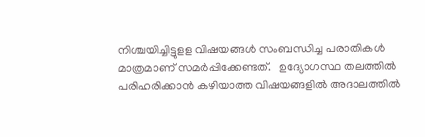നിശ്ചയിച്ചിട്ടുളള വിഷയങ്ങള്‍ സംബന്ധിച്ച പരാതികള്‍ മാത്രമാണ് സമര്‍പ്പിക്കേണ്ടത്.   ഉദ്യോഗസ്ഥ തലത്തില്‍ പരിഹരിക്കാന്‍ കഴിയാത്ത വിഷയങ്ങളില്‍ അദാലത്തില്‍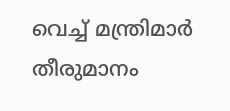വെച്ച് മന്ത്രിമാര്‍ തീരുമാനം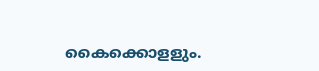കൈക്കൊളളും.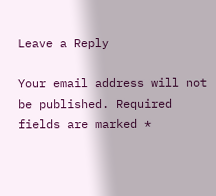Leave a Reply

Your email address will not be published. Required fields are marked *